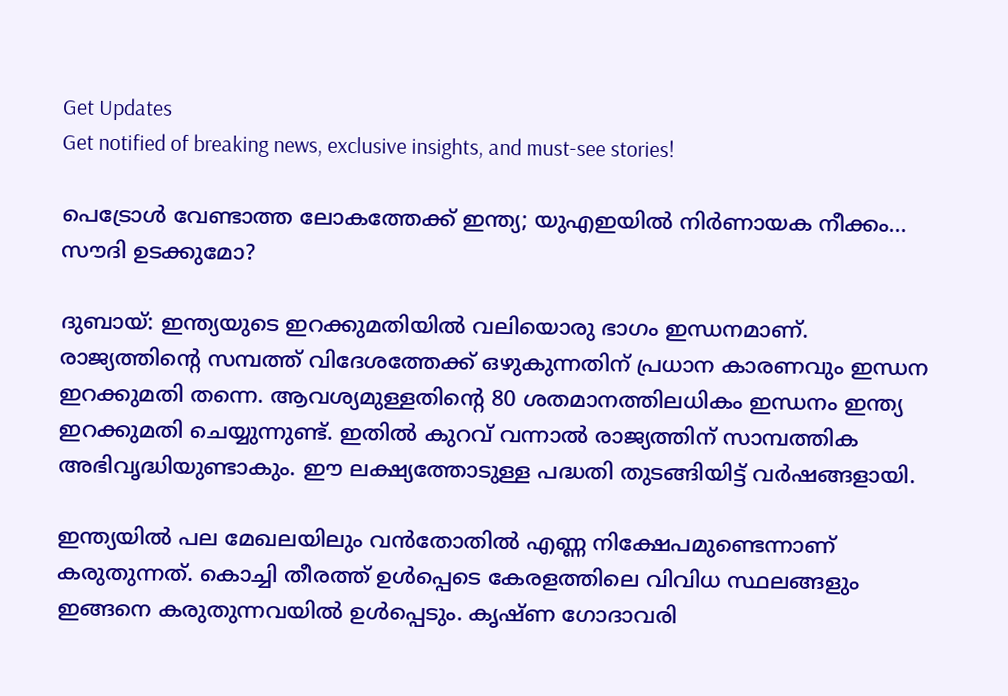Get Updates
Get notified of breaking news, exclusive insights, and must-see stories!

പെട്രോള്‍ വേണ്ടാത്ത ലോകത്തേക്ക് ഇന്ത്യ; യുഎഇയില്‍ നിര്‍ണായക നീക്കം... സൗദി ഉടക്കുമോ?

ദുബായ്: ഇന്ത്യയുടെ ഇറക്കുമതിയില്‍ വലിയൊരു ഭാഗം ഇന്ധനമാണ്. രാജ്യത്തിന്റെ സമ്പത്ത് വിദേശത്തേക്ക് ഒഴുകുന്നതിന് പ്രധാന കാരണവും ഇന്ധന ഇറക്കുമതി തന്നെ. ആവശ്യമുള്ളതിന്റെ 80 ശതമാനത്തിലധികം ഇന്ധനം ഇന്ത്യ ഇറക്കുമതി ചെയ്യുന്നുണ്ട്. ഇതില്‍ കുറവ് വന്നാല്‍ രാജ്യത്തിന് സാമ്പത്തിക അഭിവൃദ്ധിയുണ്ടാകും. ഈ ലക്ഷ്യത്തോടുള്ള പദ്ധതി തുടങ്ങിയിട്ട് വര്‍ഷങ്ങളായി.

ഇന്ത്യയില്‍ പല മേഖലയിലും വന്‍തോതില്‍ എണ്ണ നിക്ഷേപമുണ്ടെന്നാണ് കരുതുന്നത്. കൊച്ചി തീരത്ത് ഉള്‍പ്പെടെ കേരളത്തിലെ വിവിധ സ്ഥലങ്ങളും ഇങ്ങനെ കരുതുന്നവയില്‍ ഉള്‍പ്പെടും. കൃഷ്ണ ഗോദാവരി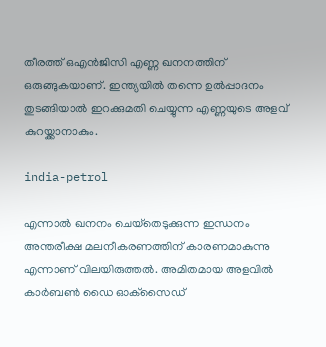തീരത്ത് ഒഎന്‍ജിസി എണ്ണ ഖനനത്തിന് ഒരുങ്ങുകയാണ്. ഇന്ത്യയില്‍ തന്നെ ഉല്‍പ്പാദനം തുടങ്ങിയാല്‍ ഇറക്കുമതി ചെയ്യുന്ന എണ്ണയുടെ അളവ് കുറയ്ക്കാനാകും.

india-petrol

എന്നാല്‍ ഖനനം ചെയ്‌തെടുക്കുന്ന ഇന്ധനം അന്തരീക്ഷ മലനീകരണത്തിന് കാരണമാകുന്നു എന്നാണ് വിലയിരുത്തല്‍. അമിതമായ അളവില്‍ കാര്‍ബണ്‍ ഡൈ ഓക്‌സൈഡ്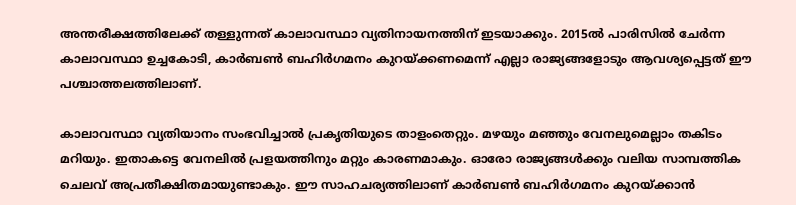അന്തരീക്ഷത്തിലേക്ക് തള്ളുന്നത് കാലാവസ്ഥാ വ്യതിനായനത്തിന് ഇടയാക്കും. 2015ല്‍ പാരിസില്‍ ചേര്‍ന്ന കാലാവസ്ഥാ ഉച്ചകോടി, കാര്‍ബണ്‍ ബഹിര്‍ഗമനം കുറയ്ക്കണമെന്ന് എല്ലാ രാജ്യങ്ങളോടും ആവശ്യപ്പെട്ടത് ഈ പശ്ചാത്തലത്തിലാണ്.

കാലാവസ്ഥാ വ്യതിയാനം സംഭവിച്ചാല്‍ പ്രകൃതിയുടെ താളംതെറ്റും. മഴയും മഞ്ഞും വേനലുമെല്ലാം തകിടം മറിയും. ഇതാകട്ടെ വേനലില്‍ പ്രളയത്തിനും മറ്റും കാരണമാകും. ഓരോ രാജ്യങ്ങള്‍ക്കും വലിയ സാമ്പത്തിക ചെലവ് അപ്രതീക്ഷിതമായുണ്ടാകും. ഈ സാഹചര്യത്തിലാണ് കാര്‍ബണ്‍ ബഹിര്‍ഗമനം കുറയ്ക്കാന്‍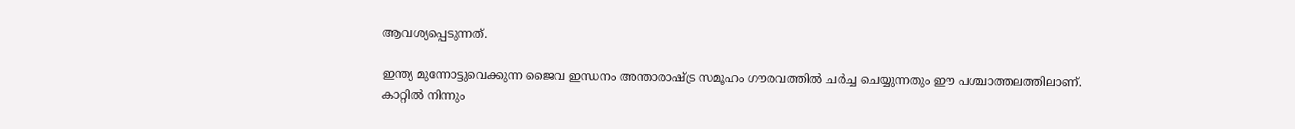ആവശ്യപ്പെടുന്നത്.

ഇന്ത്യ മുന്നോട്ടുവെക്കുന്ന ജൈവ ഇന്ധനം അന്താരാഷ്ട്ര സമൂഹം ഗൗരവത്തില്‍ ചര്‍ച്ച ചെയ്യുന്നതും ഈ പശ്ചാത്തലത്തിലാണ്. കാറ്റില്‍ നിന്നും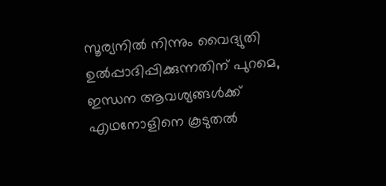സൂര്യനില്‍ നിന്നും വൈദ്യുതി ഉല്‍പ്പാദിപ്പിക്കുന്നതിന് പുറമെ, ഇന്ധന ആവശ്യങ്ങള്‍ക്ക് എഥനോളിനെ കൂടുതല്‍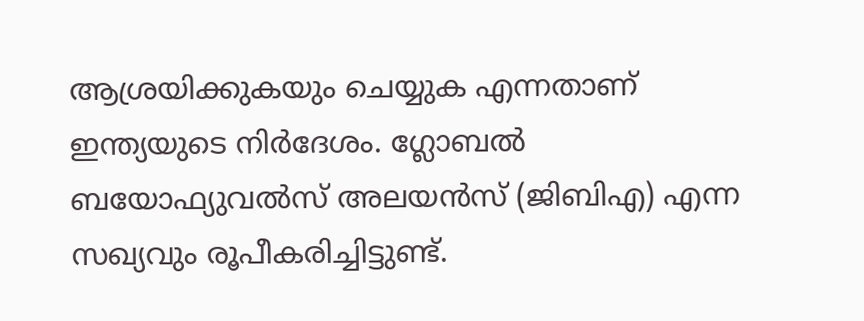ആശ്രയിക്കുകയും ചെയ്യുക എന്നതാണ് ഇന്ത്യയുടെ നിര്‍ദേശം. ഗ്ലോബല്‍ ബയോഫ്യുവല്‍സ് അലയന്‍സ് (ജിബിഎ) എന്ന സഖ്യവും രൂപീകരിച്ചിട്ടുണ്ട്.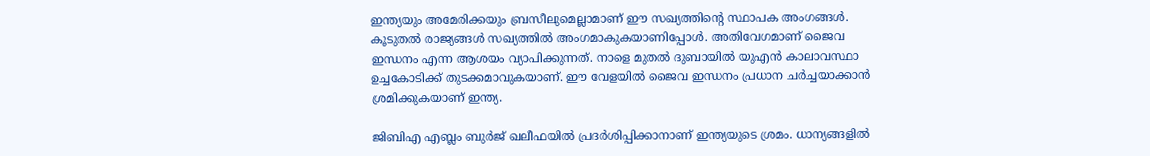ഇന്ത്യയും അമേരിക്കയും ബ്രസീലുമെല്ലാമാണ് ഈ സഖ്യത്തിന്റെ സ്ഥാപക അംഗങ്ങള്‍. കൂടുതല്‍ രാജ്യങ്ങള്‍ സഖ്യത്തില്‍ അംഗമാകുകയാണിപ്പോള്‍. അതിവേഗമാണ് ജൈവ ഇന്ധനം എന്ന ആശയം വ്യാപിക്കുന്നത്. നാളെ മുതല്‍ ദുബായില്‍ യുഎന്‍ കാലാവസ്ഥാ ഉച്ചകോടിക്ക് തുടക്കമാവുകയാണ്. ഈ വേളയില്‍ ജൈവ ഇന്ധനം പ്രധാന ചര്‍ച്ചയാക്കാന്‍ ശ്രമിക്കുകയാണ് ഇന്ത്യ.

ജിബിഎ എബ്ലം ബുര്‍ജ് ഖലീഫയില്‍ പ്രദര്‍ശിപ്പിക്കാനാണ് ഇന്ത്യയുടെ ശ്രമം. ധാന്യങ്ങളില്‍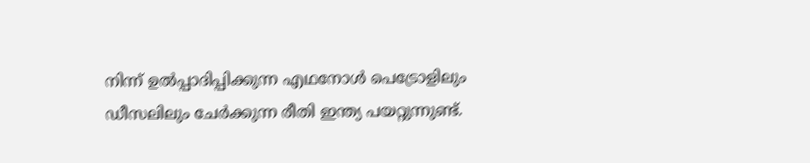നിന്ന് ഉല്‍പ്പാദിപ്പിക്കുന്ന എഥനോള്‍ പെട്രോളിലും ഡീസലിലും ചേര്‍ക്കുന്ന രീതി ഇന്ത്യ പയറ്റുന്നുണ്ട്.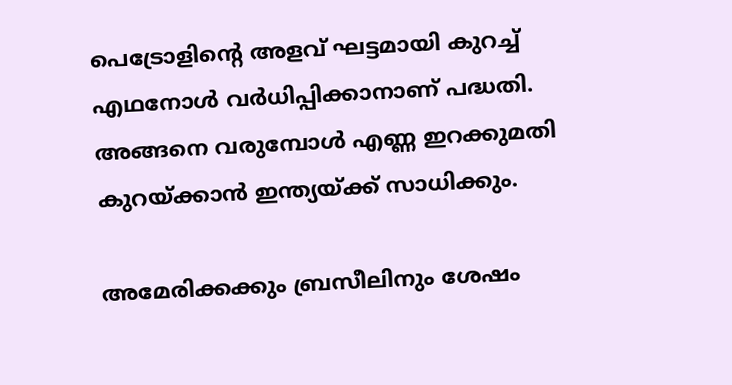പെട്രോളിന്റെ അളവ് ഘട്ടമായി കുറച്ച് എഥനോള്‍ വര്‍ധിപ്പിക്കാനാണ് പദ്ധതി. അങ്ങനെ വരുമ്പോള്‍ എണ്ണ ഇറക്കുമതി കുറയ്ക്കാന്‍ ഇന്ത്യയ്ക്ക് സാധിക്കും.

അമേരിക്കക്കും ബ്രസീലിനും ശേഷം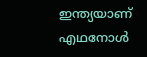ഇന്ത്യയാണ് എഥനോള്‍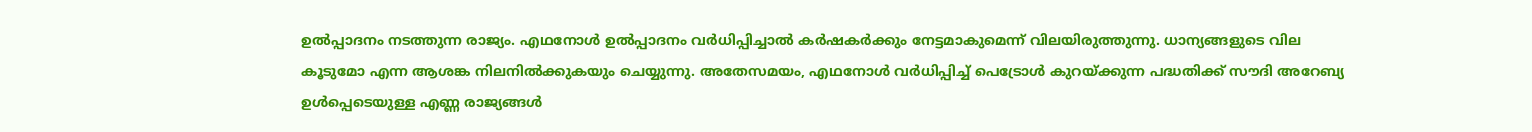ഉല്‍പ്പാദനം നടത്തുന്ന രാജ്യം. എഥനോള്‍ ഉല്‍പ്പാദനം വര്‍ധിപ്പിച്ചാല്‍ കര്‍ഷകര്‍ക്കും നേട്ടമാകുമെന്ന് വിലയിരുത്തുന്നു. ധാന്യങ്ങളുടെ വില കൂടുമോ എന്ന ആശങ്ക നിലനില്‍ക്കുകയും ചെയ്യുന്നു. അതേസമയം, എഥനോള്‍ വര്‍ധിപ്പിച്ച് പെട്രോള്‍ കുറയ്ക്കുന്ന പദ്ധതിക്ക് സൗദി അറേബ്യ ഉള്‍പ്പെടെയുള്ള എണ്ണ രാജ്യങ്ങള്‍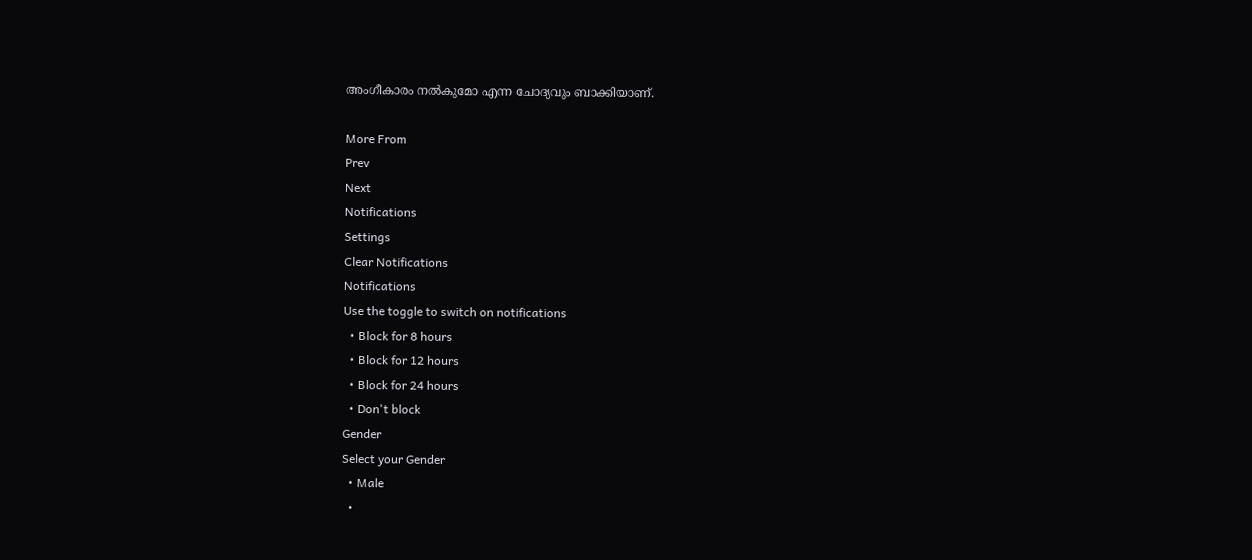അംഗീകാരം നല്‍കുമോ എന്ന ചോദ്യവും ബാക്കിയാണ്.

More From
Prev
Next
Notifications
Settings
Clear Notifications
Notifications
Use the toggle to switch on notifications
  • Block for 8 hours
  • Block for 12 hours
  • Block for 24 hours
  • Don't block
Gender
Select your Gender
  • Male
  •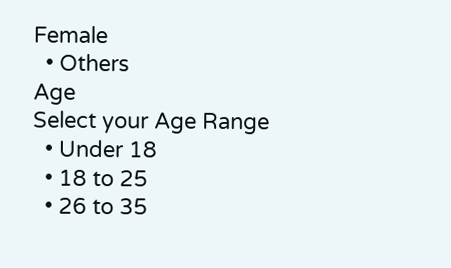Female
  • Others
Age
Select your Age Range
  • Under 18
  • 18 to 25
  • 26 to 35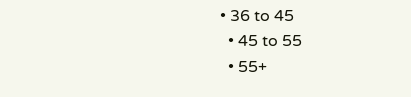• 36 to 45
  • 45 to 55
  • 55+